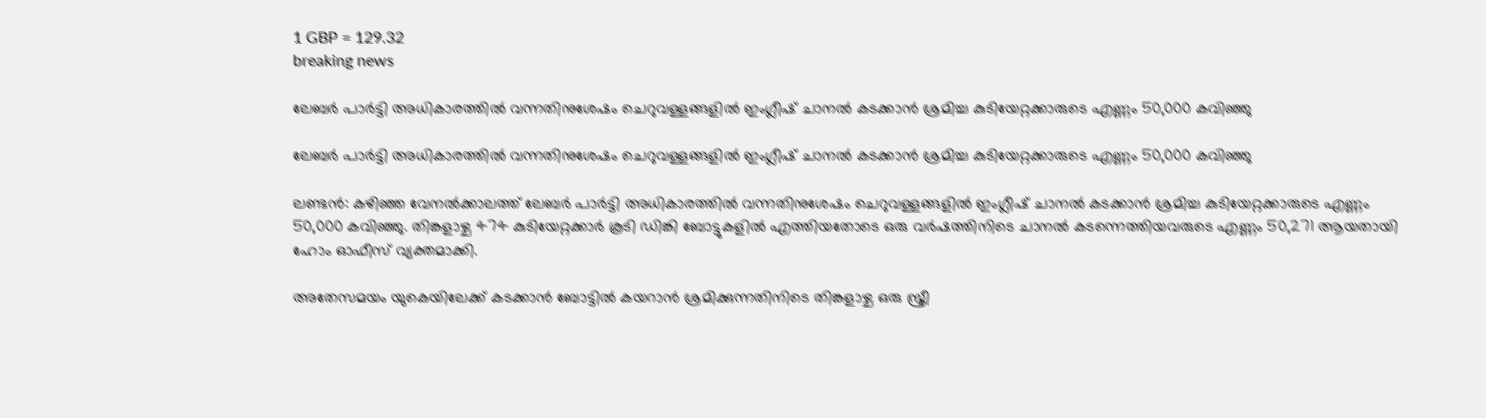1 GBP = 129.32
breaking news

ലേബർ പാർട്ടി അധികാരത്തിൽ വന്നതിനുശേഷം ചെറുവള്ളങ്ങളിൽ ഇംഗ്ലീഷ് ചാനൽ കടക്കാൻ ശ്രമിച്ച കുടിയേറ്റക്കാരുടെ എണ്ണം 50,000 കവിഞ്ഞു

ലേബർ പാർട്ടി അധികാരത്തിൽ വന്നതിനുശേഷം ചെറുവള്ളങ്ങളിൽ ഇംഗ്ലീഷ് ചാനൽ കടക്കാൻ ശ്രമിച്ച കുടിയേറ്റക്കാരുടെ എണ്ണം 50,000 കവിഞ്ഞു

ലണ്ടൻ: കഴിഞ്ഞ വേനൽക്കാലത്ത് ലേബർ പാർട്ടി അധികാരത്തിൽ വന്നതിനുശേഷം ചെറുവള്ളങ്ങളിൽ ഇംഗ്ലീഷ് ചാനൽ കടക്കാൻ ശ്രമിച്ച കുടിയേറ്റക്കാരുടെ എണ്ണം 50,000 കവിഞ്ഞു. തിങ്കളാഴ്ച 474 കുടിയേറ്റക്കാർ കൂടി ഡിങ്കി ബോട്ടുകളിൽ എത്തിയതോടെ ഒരു വർഷത്തിനിടെ ചാനൽ കടന്നെത്തിയവരുടെ എണ്ണം 50,271 ആയതായി ഹോം ഓഫീസ് വ്യക്തമാക്കി.

അതേസമയം യുകെയിലേക്ക് കടക്കാൻ ബോട്ടിൽ കയറാൻ ശ്രമിക്കുന്നതിനിടെ തിങ്കളാഴ്ച ഒരു സ്ത്രീ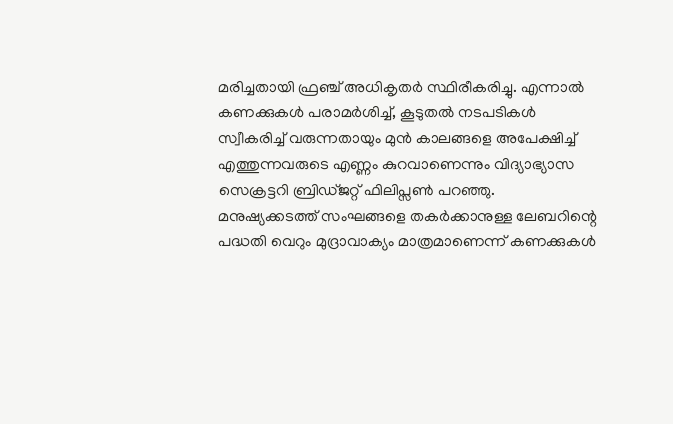മരിച്ചതായി ഫ്രഞ്ച് അധികൃതർ സ്ഥിരീകരിച്ചു. എന്നാൽ കണക്കുകൾ പരാമർശിച്ച്, കൂടുതൽ നടപടികൾ സ്വീകരിച്ച് വരുന്നതായും മുൻ കാലങ്ങളെ അപേക്ഷിച്ച് എത്തുന്നവരുടെ എണ്ണം കുറവാണെന്നും വിദ്യാഭ്യാസ സെക്രട്ടറി ബ്രിഡ്ജറ്റ് ഫിലിപ്സൺ പറഞ്ഞു. മനുഷ്യക്കടത്ത് സംഘങ്ങളെ തകർക്കാനുള്ള ലേബറിന്റെ പദ്ധതി വെറും മുദ്രാവാക്യം മാത്രമാണെന്ന് കണക്കുകൾ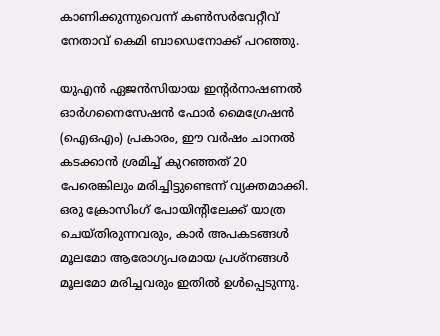കാണിക്കുന്നുവെന്ന് കൺസർവേറ്റീവ് നേതാവ് കെമി ബാഡെനോക്ക് പറഞ്ഞു.

യുഎൻ ഏജൻസിയായ ഇന്റർനാഷണൽ ഓർഗനൈസേഷൻ ഫോർ മൈഗ്രേഷൻ (ഐഒഎം) പ്രകാരം, ഈ വർഷം ചാനൽ കടക്കാൻ ശ്രമിച്ച് കുറഞ്ഞത് 20 പേരെങ്കിലും മരിച്ചിട്ടുണ്ടെന്ന് വ്യക്തമാക്കി. ഒരു ക്രോസിംഗ് പോയിന്റിലേക്ക് യാത്ര ചെയ്തിരുന്നവരും, കാർ അപകടങ്ങൾ മൂലമോ ആരോഗ്യപരമായ പ്രശ്നങ്ങൾ മൂലമോ മരിച്ചവരും ഇതിൽ ഉൾപ്പെടുന്നു.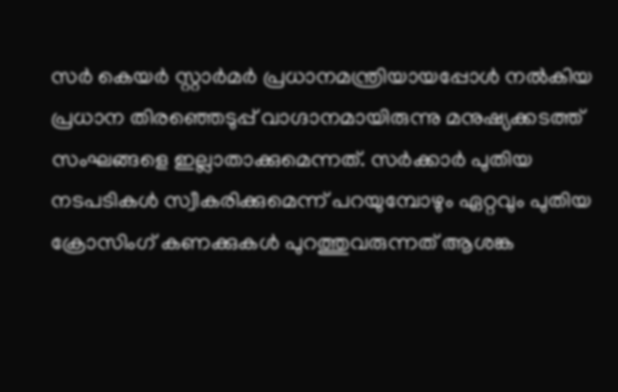സർ കെയർ സ്റ്റാർമർ പ്രധാനമന്ത്രിയായപ്പോൾ നൽകിയ പ്രധാന തിരഞ്ഞെടുപ്പ് വാഗ്ദാനമായിരുന്നു മനുഷ്യക്കടത്ത് സംഘങ്ങളെ ഇല്ലാതാക്കുമെന്നത്. സർക്കാർ പുതിയ നടപടികൾ സ്വീകരിക്കുമെന്ന് പറയുമ്പോഴും ഏറ്റവും പുതിയ ക്രോസിംഗ് കണക്കുകൾ പുറത്തുവരുന്നത് ആശങ്ക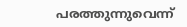പരത്തുന്നുവെന്ന്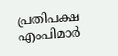പ്രതിപക്ഷ എംപിമാർ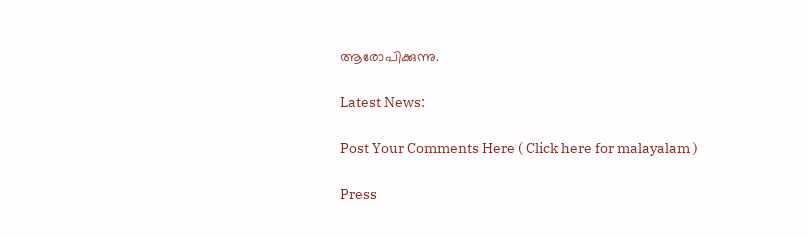ആരോപിക്കുന്നു.

Latest News:

Post Your Comments Here ( Click here for malayalam )

Press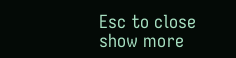Esc to close
show more